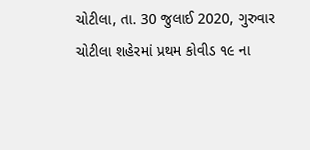ચોટીલા, તા. 30 જુલાઈ 2020, ગુરુવાર
ચોટીલા શહેરમાં પ્રથમ કોવીડ ૧૯ ના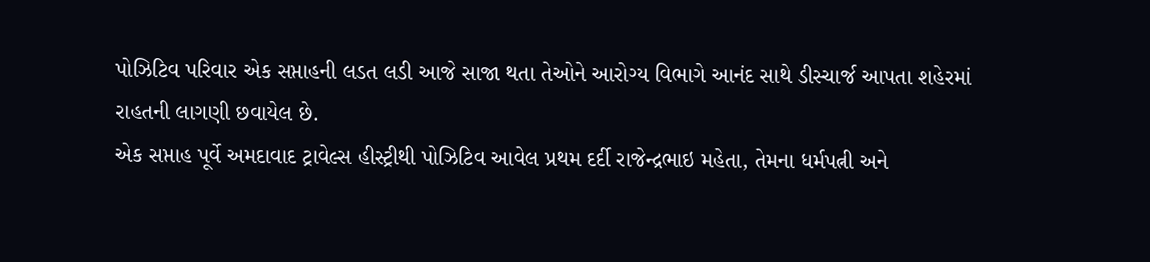પોઝિટિવ પરિવાર એક સપ્તાહની લડત લડી આજે સાજા થતા તેઓને આરોગ્ય વિભાગે આનંદ સાથે ડીસ્ચાર્જ આપતા શહેરમાં રાહતની લાગણી છવાયેલ છે.
એક સપ્તાહ પૂર્વે અમદાવાદ ટ્રાવેલ્સ હીસ્ટ્રીથી પોઝિટિવ આવેલ પ્રથમ દર્દી રાજેન્દ્રભાઇ મહેતા, તેમના ધર્મપત્ની અને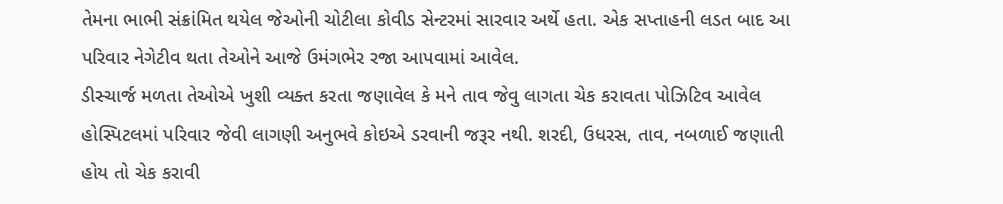તેમના ભાભી સંક્રાંમિત થયેલ જેઓની ચોટીલા કોવીડ સેન્ટરમાં સારવાર અર્થે હતા. એક સપ્તાહની લડત બાદ આ પરિવાર નેગેટીવ થતા તેઓને આજે ઉમંગભેર રજા આપવામાં આવેલ.
ડીસ્ચાર્જ મળતા તેઓએ ખુશી વ્યક્ત કરતા જણાવેલ કે મને તાવ જેવુ લાગતા ચેક કરાવતા પોઝિટિવ આવેલ હોસ્પિટલમાં પરિવાર જેવી લાગણી અનુભવે કોઇએ ડરવાની જરૂર નથી. શરદી, ઉધરસ, તાવ, નબળાઈ જણાતી હોય તો ચેક કરાવી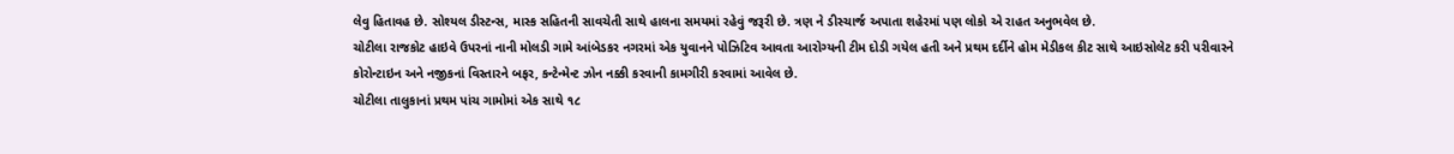લેવુ હિતાવહ છે. સોશ્યલ ડીસ્ટન્સ, માસ્ક સહિતની સાવચેતી સાથે હાલના સમયમાં રહેવું જરૂરી છે. ત્રણ ને ડીસ્ચાર્જ અપાતા શહેરમાં પણ લોકો એ રાહત અનુભવેલ છે.
ચોટીલા રાજકોટ હાઇવે ઉપરનાં નાની મોલડી ગામે આંબેડકર નગરમાં એક યુવાનને પોઝિટિવ આવતા આરોગ્યની ટીમ દોડી ગયેલ હતી અને પ્રથમ દર્દીને હોમ મેડીકલ કીટ સાથે આઇસોલેટ કરી પરીવારને કોરોન્ટાઇન અને નજીકનાં વિસ્તારને બફર, કન્ટેન્મેન્ટ ઝોન નક્કી કરવાની કામગીરી કરવામાં આવેલ છે.
ચોટીલા તાલુકાનાં પ્રથમ પાંચ ગામોમાં એક સાથે ૧૮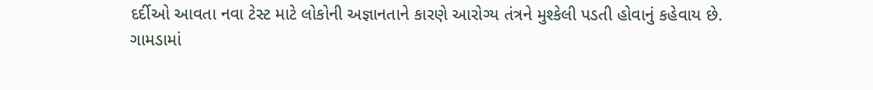દર્દીઓ આવતા નવા ટેસ્ટ માટે લોકોની અજ્ઞાનતાને કારણે આરોગ્ય તંત્રને મુશ્કેલી પડતી હોવાનું કહેવાય છે.
ગામડામાં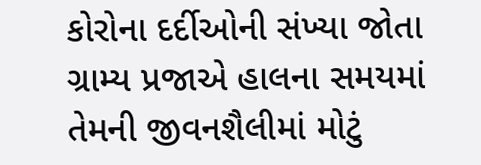કોરોના દર્દીઓની સંખ્યા જોતા ગ્રામ્ય પ્રજાએ હાલના સમયમાં તેમની જીવનશૈલીમાં મોટું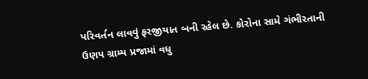પરિવર્તન લાવવું ફરજીયાત બની રહેલ છે. કોરોના સામે ગંભીરતાની ઉણપ ગ્રામ્ય પ્રજામાં વધુ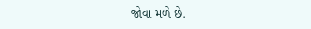જોવા મળે છે.